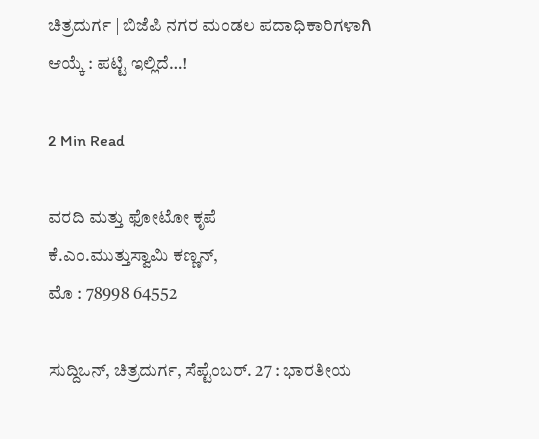ಚಿತ್ರದುರ್ಗ | ಬಿಜೆಪಿ ನಗರ ಮಂಡಲ ಪದಾಧಿಕಾರಿಗಳಾಗಿ ಆಯ್ಕೆ : ಪಟ್ಟಿ ಇಲ್ಲಿದೆ…!

2 Min Read

ವರದಿ ಮತ್ತು ಫೋಟೋ ಕೃಪೆ
ಕೆ.ಎಂ.ಮುತ್ತುಸ್ವಾಮಿ ಕಣ್ಣನ್,
ಮೊ : 78998 64552

ಸುದ್ದಿಒನ್, ಚಿತ್ರದುರ್ಗ, ಸೆಪ್ಟೆಂಬರ್. 27 : ಭಾರತೀಯ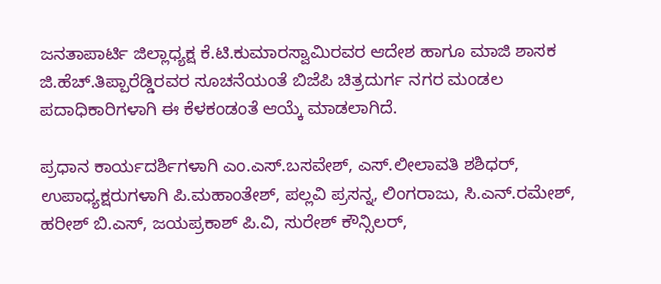ಜನತಾಪಾರ್ಟಿ ಜಿಲ್ಲಾಧ್ಯಕ್ಷ ಕೆ.ಟಿ.ಕುಮಾರಸ್ವಾಮಿರವರ ಆದೇಶ ಹಾಗೂ ಮಾಜಿ ಶಾಸಕ ಜಿ.ಹೆಚ್.ತಿಪ್ಪಾರೆಡ್ಡಿರವರ ಸೂಚನೆಯಂತೆ ಬಿಜೆಪಿ ಚಿತ್ರದುರ್ಗ ನಗರ ಮಂಡಲ ಪದಾಧಿಕಾರಿಗಳಾಗಿ ಈ ಕೆಳಕಂಡಂತೆ ಆಯ್ಕೆ ಮಾಡಲಾಗಿದೆ.

ಪ್ರಧಾನ ಕಾರ್ಯದರ್ಶಿಗಳಾಗಿ ಎಂ.ಎಸ್.ಬಸವೇಶ್, ಎಸ್.ಲೀಲಾವತಿ ಶಶಿಧರ್,
ಉಪಾಧ್ಯಕ್ಷರುಗಳಾಗಿ ಪಿ.ಮಹಾಂತೇಶ್, ಪಲ್ಲವಿ ಪ್ರಸನ್ನ, ಲಿಂಗರಾಜು, ಸಿ.ಎನ್.ರಮೇಶ್, ಹರೀಶ್ ಬಿ.ಎಸ್, ಜಯಪ್ರಕಾಶ್ ಪಿ.ವಿ, ಸುರೇಶ್ ಕೌನ್ಸಿಲರ್,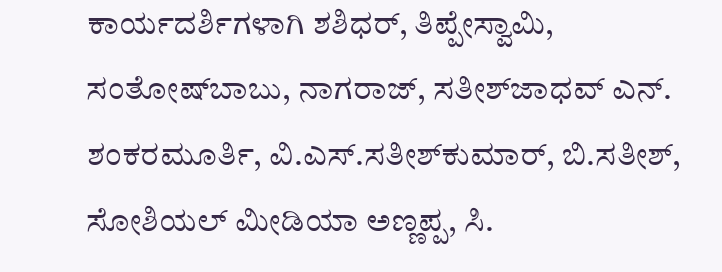ಕಾರ್ಯದರ್ಶಿಗಳಾಗಿ ಶಶಿಧರ್, ತಿಪ್ಪೇಸ್ವಾಮಿ, ಸಂತೋಷ್‍ಬಾಬು, ನಾಗರಾಜ್, ಸತೀಶ್‍ಜಾಧವ್ ಎನ್.
ಶಂಕರಮೂರ್ತಿ, ವಿ.ಎಸ್.ಸತೀಶ್‍ಕುಮಾರ್, ಬಿ.ಸತೀಶ್, ಸೋಶಿಯಲ್ ಮೀಡಿಯಾ ಅಣ್ಣಪ್ಪ, ಸಿ.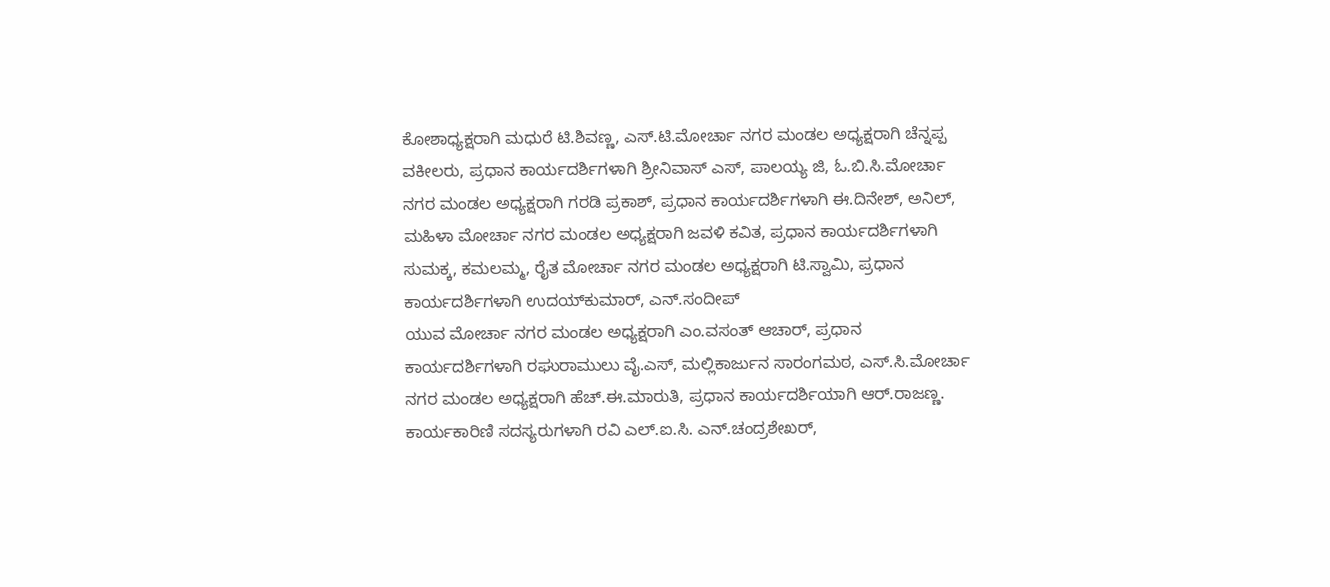ಕೋಶಾಧ್ಯಕ್ಷರಾಗಿ ಮಧುರೆ ಟಿ.ಶಿವಣ್ಣ, ಎಸ್.ಟಿ.ಮೋರ್ಚಾ ನಗರ ಮಂಡಲ ಅಧ್ಯಕ್ಷರಾಗಿ ಚೆನ್ನಪ್ಪ ವಕೀಲರು, ಪ್ರಧಾನ ಕಾರ್ಯದರ್ಶಿಗಳಾಗಿ ಶ್ರೀನಿವಾಸ್ ಎಸ್, ಪಾಲಯ್ಯ ಜಿ, ಓ.ಬಿ.ಸಿ.ಮೋರ್ಚಾ ನಗರ ಮಂಡಲ ಅಧ್ಯಕ್ಷರಾಗಿ ಗರಡಿ ಪ್ರಕಾಶ್, ಪ್ರಧಾನ ಕಾರ್ಯದರ್ಶಿಗಳಾಗಿ ಈ.ದಿನೇಶ್, ಅನಿಲ್, ಮಹಿಳಾ ಮೋರ್ಚಾ ನಗರ ಮಂಡಲ ಅಧ್ಯಕ್ಷರಾಗಿ ಜವಳಿ ಕವಿತ, ಪ್ರಧಾನ ಕಾರ್ಯದರ್ಶಿಗಳಾಗಿ ಸುಮಕ್ಕ, ಕಮಲಮ್ಮ, ರೈತ ಮೋರ್ಚಾ ನಗರ ಮಂಡಲ ಅಧ್ಯಕ್ಷರಾಗಿ ಟಿ.ಸ್ವಾಮಿ, ಪ್ರಧಾನ ಕಾರ್ಯದರ್ಶಿಗಳಾಗಿ ಉದಯ್‍ಕುಮಾರ್, ಎನ್.ಸಂದೀಪ್
ಯುವ ಮೋರ್ಚಾ ನಗರ ಮಂಡಲ ಅಧ್ಯಕ್ಷರಾಗಿ ಎಂ.ವಸಂತ್ ಆಚಾರ್, ಪ್ರಧಾನ ಕಾರ್ಯದರ್ಶಿಗಳಾಗಿ ರಘುರಾಮುಲು ವೈ.ಎಸ್, ಮಲ್ಲಿಕಾರ್ಜುನ ಸಾರಂಗಮಠ, ಎಸ್.ಸಿ.ಮೋರ್ಚಾ ನಗರ ಮಂಡಲ ಅಧ್ಯಕ್ಷರಾಗಿ ಹೆಚ್.ಈ.ಮಾರುತಿ, ಪ್ರಧಾನ ಕಾರ್ಯದರ್ಶಿಯಾಗಿ ಆರ್.ರಾಜಣ್ಣ. ಕಾರ್ಯಕಾರಿಣಿ ಸದಸ್ಯರುಗಳಾಗಿ ರವಿ ಎಲ್.ಐ.ಸಿ. ಎನ್.ಚಂದ್ರಶೇಖರ್,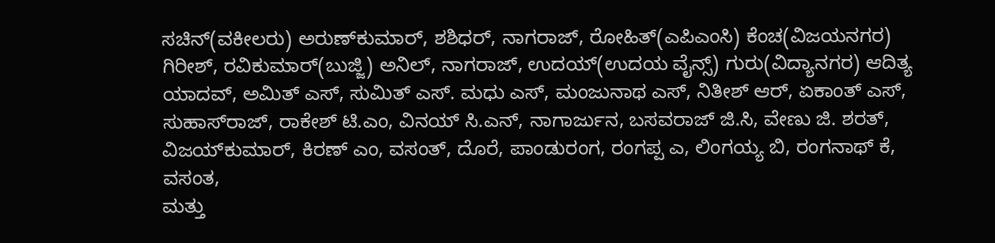ಸಚಿನ್(ವಕೀಲರು) ಅರುಣ್‍ಕುಮಾರ್, ಶಶಿಧರ್, ನಾಗರಾಜ್, ರೋಹಿತ್(ಎಪಿಎಂಸಿ) ಕೆಂಚ(ವಿಜಯನಗರ) ಗಿರೀಶ್, ರವಿಕುಮಾರ್(ಬುಜ್ಜಿ) ಅನಿಲ್, ನಾಗರಾಜ್, ಉದಯ್(ಉದಯ ವೈನ್ಸ್) ಗುರು(ವಿದ್ಯಾನಗರ) ಆದಿತ್ಯ ಯಾದವ್, ಅಮಿತ್ ಎಸ್, ಸುಮಿತ್ ಎಸ್. ಮಧು ಎಸ್, ಮಂಜುನಾಥ ಎಸ್, ನಿತೀಶ್ ಆರ್, ಏಕಾಂತ್ ಎಸ್, ಸುಹಾಸ್‍ರಾಜ್, ರಾಕೇಶ್ ಟಿ.ಎಂ, ವಿನಯ್ ಸಿ.ಎನ್, ನಾಗಾರ್ಜುನ, ಬಸವರಾಜ್ ಜಿ.ಸಿ, ವೇಣು ಜಿ. ಶರತ್, ವಿಜಯ್‍ಕುಮಾರ್, ಕಿರಣ್ ಎಂ, ವಸಂತ್, ದೊರೆ, ಪಾಂಡುರಂಗ, ರಂಗಪ್ಪ ಎ, ಲಿಂಗಯ್ಯ ಬಿ, ರಂಗನಾಥ್ ಕೆ, ವಸಂತ,
ಮತ್ತು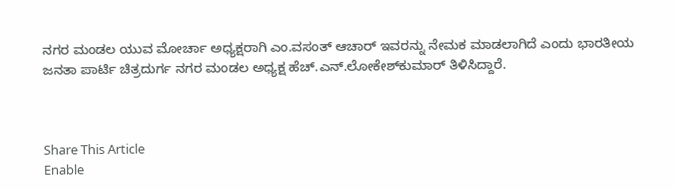ನಗರ ಮಂಡಲ ಯುವ ಮೋರ್ಚಾ ಅಧ್ಯಕ್ಷರಾಗಿ ಎಂ.ವಸಂತ್ ಆಚಾರ್ ಇವರನ್ನು ನೇಮಕ ಮಾಡಲಾಗಿದೆ ಎಂದು ಭಾರತೀಯ ಜನತಾ ಪಾರ್ಟಿ ಚಿತ್ರದುರ್ಗ ನಗರ ಮಂಡಲ ಅಧ್ಯಕ್ಷ ಹೆಚ್.ಎನ್.ಲೋಕೇಶ್‍ಕುಮಾರ್ ತಿಳಿಸಿದ್ದಾರೆ.



Share This Article
Enable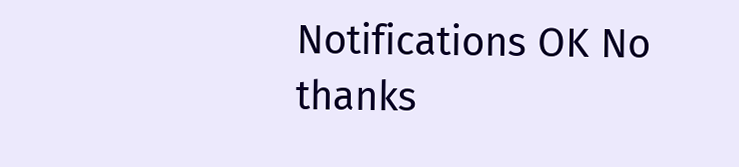Notifications OK No thanks